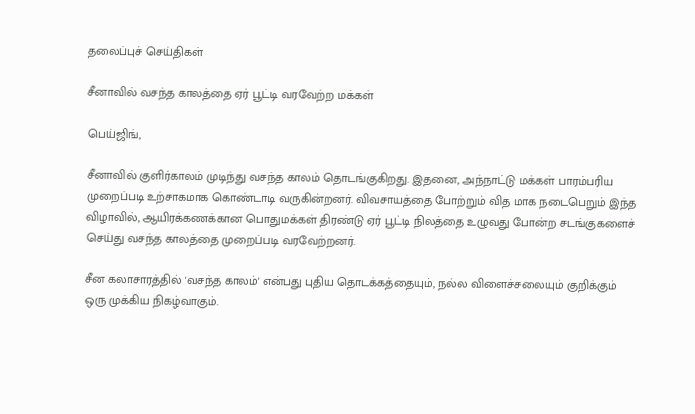தலைப்புச் செய்திகள்

சீனாவில் வசந்த காலத்தை ஏர் பூட்டி வரவேற்ற மக்கள்

பெய்ஜிங்,

சீனாவில் குளிர்காலம் முடிந்து வசந்த காலம் தொடங்குகிறது. இதனை, அந்நாட்டு மக்கள் பாரம்பரிய முறைப்படி உற்சாகமாக கொண்டாடி வருகின்றனர். விவசாயத்தை போற்றும் வித மாக நடைபெறும் இந்த விழாவில், ஆயிரக்கணக்கான பொதுமக்கள் திரண்டு ஏர் பூட்டி நிலத்தை உழுவது போன்ற சடங்குகளைச் செய்து வசந்த காலத்தை முறைப்படி வரவேற்றனர்.

சீன கலாசாரத்தில் 'வசந்த காலம்' என்பது புதிய தொடக்கத்தையும், நல்ல விளைச்சலையும் குறிக்கும் ஒரு முக்கிய நிகழ்வாகும்.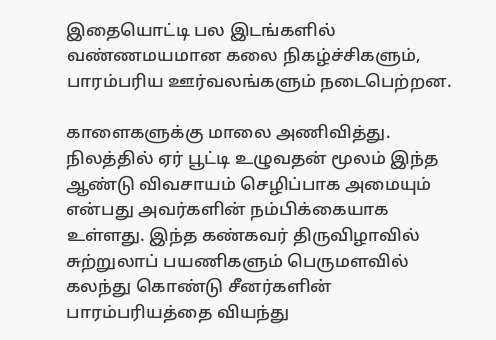இதையொட்டி பல இடங்களில் வண்ணமயமான கலை நிகழ்ச்சிகளும், பாரம்பரிய ஊர்வலங்களும் நடைபெற்றன.

காளைகளுக்கு மாலை அணிவித்து. நிலத்தில் ஏர் பூட்டி உழுவதன் மூலம் இந்த ஆண்டு விவசாயம் செழிப்பாக அமையும் என்பது அவர்களின் நம்பிக்கையாக உள்ளது. இந்த கண்கவர் திருவிழாவில் சுற்றுலாப் பயணிகளும் பெருமளவில் கலந்து கொண்டு சீனர்களின் பாரம்பரியத்தை வியந்து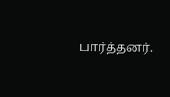பார்த்தனர்.